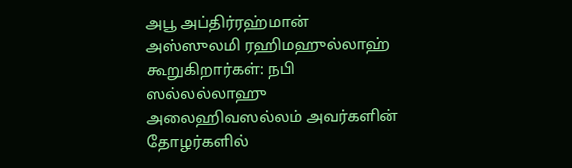அபூ அப்திர்ரஹ்மான் அஸ்ஸுலமி ரஹிமஹுல்லாஹ் கூறுகிறார்கள்: நபி ஸல்லல்லாஹு அலைஹிவஸல்லம் அவர்களின் தோழர்களில்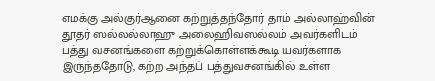எமக்கு அல்குர்ஆனை கற்றுத்தந்தோர் தாம் அல்லாஹ்வின் தூதர் ஸல்லல்லாஹு அலைஹிவஸல்லம் அவர்களிடம் பத்து வசனங்களை கற்றுக்கொள்ளக்கூடி யவர்களாக இருந்ததோடு, கற்ற அந்தப் பத்துவசனங்கில் உள்ள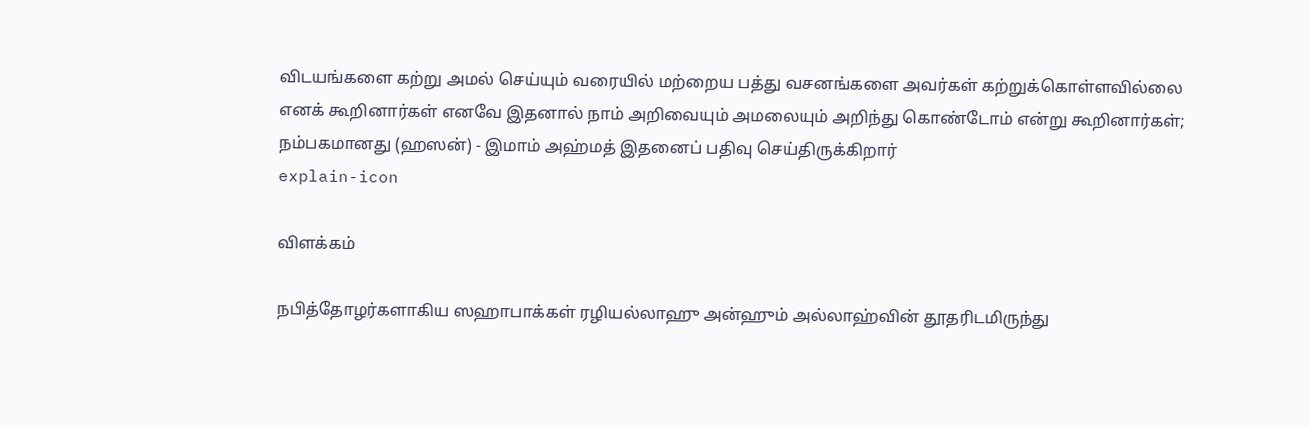விடயங்களை கற்று அமல் செய்யும் வரையில் மற்றைய பத்து வசனங்களை அவர்கள் கற்றுக்கொள்ளவில்லை எனக் கூறினார்கள் எனவே இதனால் நாம் அறிவையும் அமலையும் அறிந்து கொண்டோம் என்று கூறினார்கள்; நம்பகமானது (ஹஸன்) - இமாம் அஹ்மத் இதனைப் பதிவு செய்திருக்கிறார்
explain-icon

விளக்கம்

நபித்தோழர்களாகிய ஸஹாபாக்கள் ரழியல்லாஹு அன்ஹும் அல்லாஹ்வின் தூதரிடமிருந்து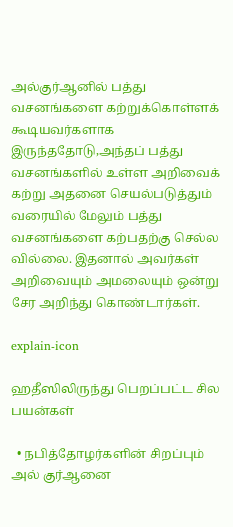அல்குர்ஆனில் பத்து வசனங்களை கற்றுக்கொள்ளக் கூடியவர்களாக இருந்ததோடு,அந்தப் பத்து வசனங்களில் உள்ள அறிவைக் கற்று அதனை செயல்படுத்தும் வரையில் மேலும் பத்து வசனங்களை கற்பதற்கு செல்ல வில்லை. இதனால் அவர்கள் அறிவையும் அமலையும் ஒன்று சேர அறிந்து கொண்டார்கள்.

explain-icon

ஹதீஸிலிருந்து பெறப்பட்ட சில பயன்கள்

  • நபித்தோழர்களின் சிறப்பும் அல் குர்ஆனை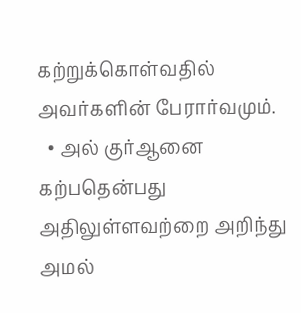கற்றுக்கொள்வதில் அவர்களின் பேரார்வமும்.
  • அல் குர்ஆனை கற்பதென்பது அதிலுள்ளவற்றை அறிந்து அமல்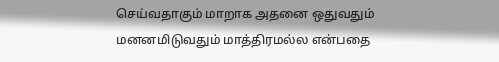செய்வதாகும் மாறாக அதனை ஒதுவதும் மனனமிடுவதும் மாத்திரமல்ல என்பதை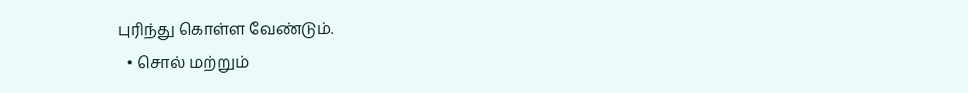புரிந்து கொள்ள வேண்டும்.
  • சொல் மற்றும்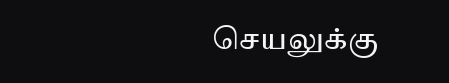செயலுக்கு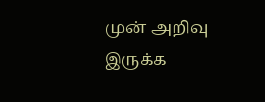முன் அறிவு இருக்க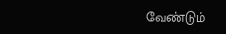வேண்டும்